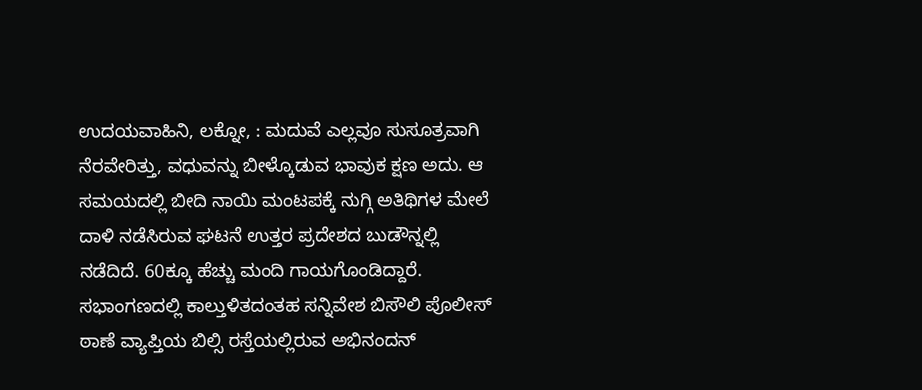ಉದಯವಾಹಿನಿ, ಲಕ್ನೋ, : ಮದುವೆ ಎಲ್ಲವೂ ಸುಸೂತ್ರವಾಗಿ ನೆರವೇರಿತ್ತು, ವಧುವನ್ನು ಬೀಳ್ಕೊಡುವ ಭಾವುಕ ಕ್ಷಣ ಅದು. ಆ ಸಮಯದಲ್ಲಿ ಬೀದಿ ನಾಯಿ ಮಂಟಪಕ್ಕೆ ನುಗ್ಗಿ ಅತಿಥಿಗಳ ಮೇಲೆ ದಾಳಿ ನಡೆಸಿರುವ ಘಟನೆ ಉತ್ತರ ಪ್ರದೇಶದ ಬುಡೌನ್ನಲ್ಲಿ ನಡೆದಿದೆ. 60ಕ್ಕೂ ಹೆಚ್ಚು ಮಂದಿ ಗಾಯಗೊಂಡಿದ್ದಾರೆ.
ಸಭಾಂಗಣದಲ್ಲಿ ಕಾಲ್ತುಳಿತದಂತಹ ಸನ್ನಿವೇಶ ಬಿಸೌಲಿ ಪೊಲೀಸ್ ಠಾಣೆ ವ್ಯಾಪ್ತಿಯ ಬಿಲ್ಸಿ ರಸ್ತೆಯಲ್ಲಿರುವ ಅಭಿನಂದನ್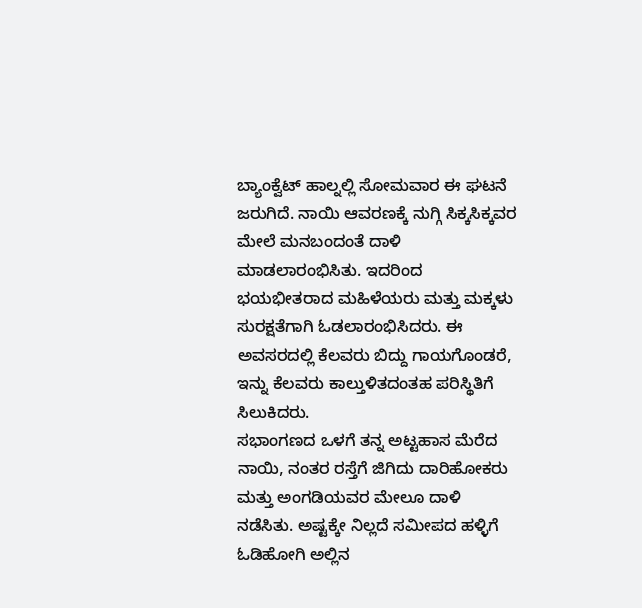ಬ್ಯಾಂಕ್ವೆಟ್ ಹಾಲ್ನಲ್ಲಿ ಸೋಮವಾರ ಈ ಘಟನೆ ಜರುಗಿದೆ. ನಾಯಿ ಆವರಣಕ್ಕೆ ನುಗ್ಗಿ ಸಿಕ್ಕಸಿಕ್ಕವರ ಮೇಲೆ ಮನಬಂದಂತೆ ದಾಳಿ ಮಾಡಲಾರಂಭಿಸಿತು. ಇದರಿಂದ ಭಯಭೀತರಾದ ಮಹಿಳೆಯರು ಮತ್ತು ಮಕ್ಕಳು ಸುರಕ್ಷತೆಗಾಗಿ ಓಡಲಾರಂಭಿಸಿದರು. ಈ ಅವಸರದಲ್ಲಿ ಕೆಲವರು ಬಿದ್ದು ಗಾಯಗೊಂಡರೆ, ಇನ್ನು ಕೆಲವರು ಕಾಲ್ತುಳಿತದಂತಹ ಪರಿಸ್ಥಿತಿಗೆ ಸಿಲುಕಿದರು.
ಸಭಾಂಗಣದ ಒಳಗೆ ತನ್ನ ಅಟ್ಟಹಾಸ ಮೆರೆದ ನಾಯಿ, ನಂತರ ರಸ್ತೆಗೆ ಜಿಗಿದು ದಾರಿಹೋಕರು ಮತ್ತು ಅಂಗಡಿಯವರ ಮೇಲೂ ದಾಳಿ ನಡೆಸಿತು. ಅಷ್ಟಕ್ಕೇ ನಿಲ್ಲದೆ ಸಮೀಪದ ಹಳ್ಳಿಗೆ ಓಡಿಹೋಗಿ ಅಲ್ಲಿನ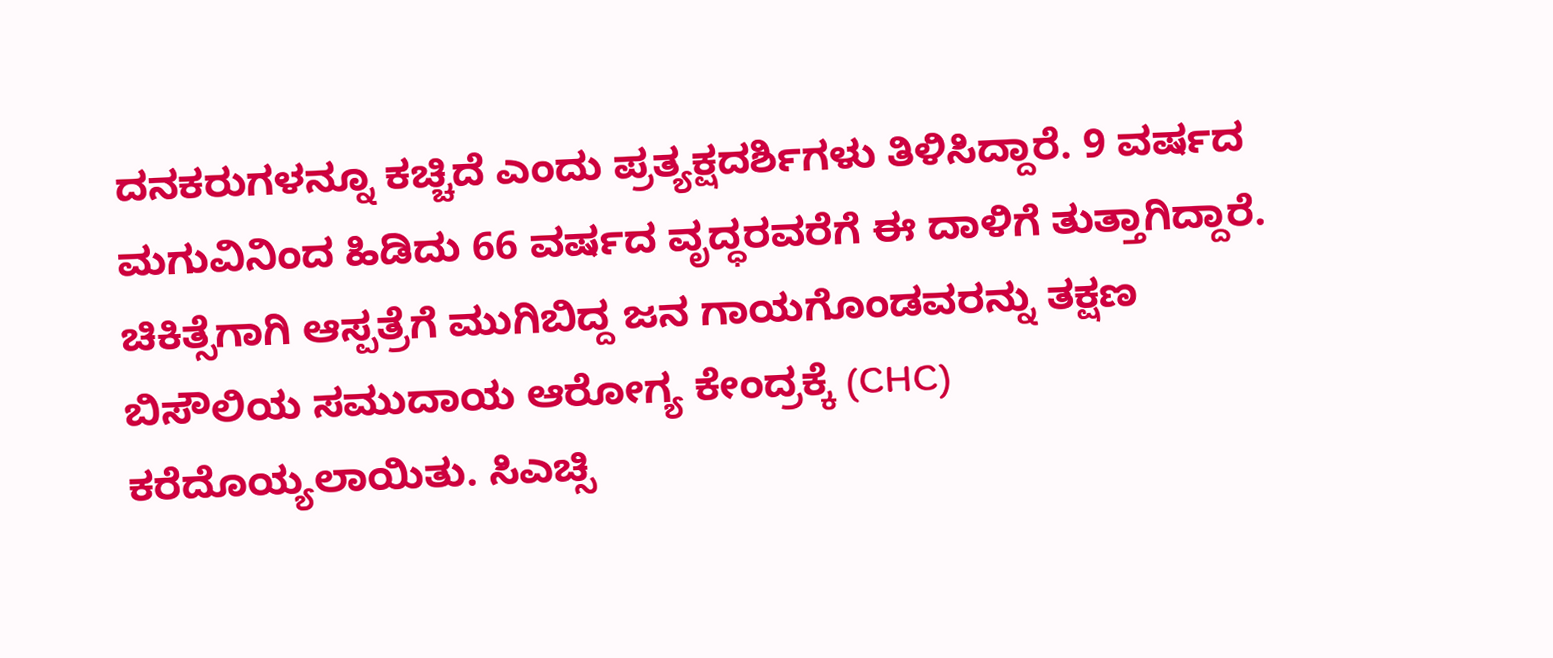ದನಕರುಗಳನ್ನೂ ಕಚ್ಚಿದೆ ಎಂದು ಪ್ರತ್ಯಕ್ಷದರ್ಶಿಗಳು ತಿಳಿಸಿದ್ದಾರೆ. 9 ವರ್ಷದ ಮಗುವಿನಿಂದ ಹಿಡಿದು 66 ವರ್ಷದ ವೃದ್ಧರವರೆಗೆ ಈ ದಾಳಿಗೆ ತುತ್ತಾಗಿದ್ದಾರೆ.
ಚಿಕಿತ್ಸೆಗಾಗಿ ಆಸ್ಪತ್ರೆಗೆ ಮುಗಿಬಿದ್ದ ಜನ ಗಾಯಗೊಂಡವರನ್ನು ತಕ್ಷಣ ಬಿಸೌಲಿಯ ಸಮುದಾಯ ಆರೋಗ್ಯ ಕೇಂದ್ರಕ್ಕೆ (CHC) ಕರೆದೊಯ್ಯಲಾಯಿತು. ಸಿಎಚ್ಸಿ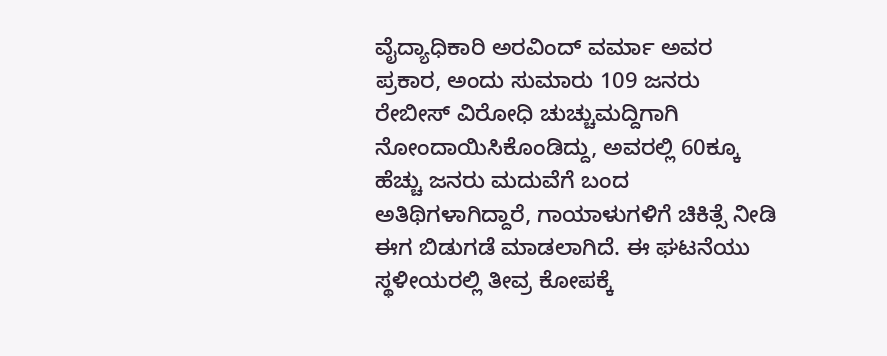ವೈದ್ಯಾಧಿಕಾರಿ ಅರವಿಂದ್ ವರ್ಮಾ ಅವರ ಪ್ರಕಾರ, ಅಂದು ಸುಮಾರು 109 ಜನರು ರೇಬೀಸ್ ವಿರೋಧಿ ಚುಚ್ಚುಮದ್ದಿಗಾಗಿ ನೋಂದಾಯಿಸಿಕೊಂಡಿದ್ದು, ಅವರಲ್ಲಿ 60ಕ್ಕೂ ಹೆಚ್ಚು ಜನರು ಮದುವೆಗೆ ಬಂದ ಅತಿಥಿಗಳಾಗಿದ್ದಾರೆ, ಗಾಯಾಳುಗಳಿಗೆ ಚಿಕಿತ್ಸೆ ನೀಡಿ ಈಗ ಬಿಡುಗಡೆ ಮಾಡಲಾಗಿದೆ. ಈ ಘಟನೆಯು ಸ್ಥಳೀಯರಲ್ಲಿ ತೀವ್ರ ಕೋಪಕ್ಕೆ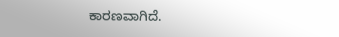ಕಾರಣವಾಗಿದೆ.